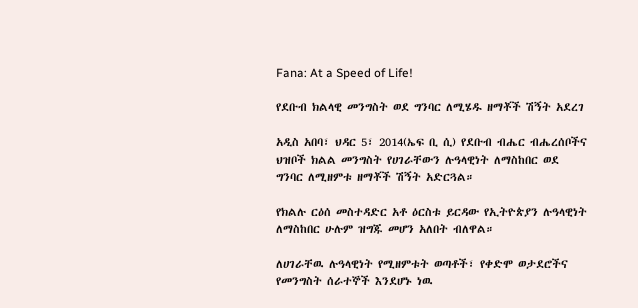Fana: At a Speed of Life!

የደቡብ ክልላዊ መንግስት ወደ ግንባር ለሚሄዱ ዘማቾች ሽኝት አደረገ

አዲስ አበባ፣ ህዳር 5፣ 2014(ኤፍ ቢ ሲ) የደቡብ ብሔር ብሔረሰቦችና ህዝቦች ክልል መንግስት የሀገራቸውን ሉዓላዊነት ለማስከበር ወደ ግንባር ለሚዘምቱ ዘማቾች ሽኝት አድርጓል።

የክልሉ ርዕሰ መስተዳድር አቶ ዕርስቱ ይርዳው የኢትዮጵያን ሉዓላዊነት ለማስከበር ሁሉም ዝግጁ መሆን አለበት ብለዋል።

ለሀገራቸዉ ሉዓላዊነት የሚዘምቱት ወጣቶች፣ የቀድሞ ወታደሮችና የመንግስት ሰራተኞች እንደሆኑ ነዉ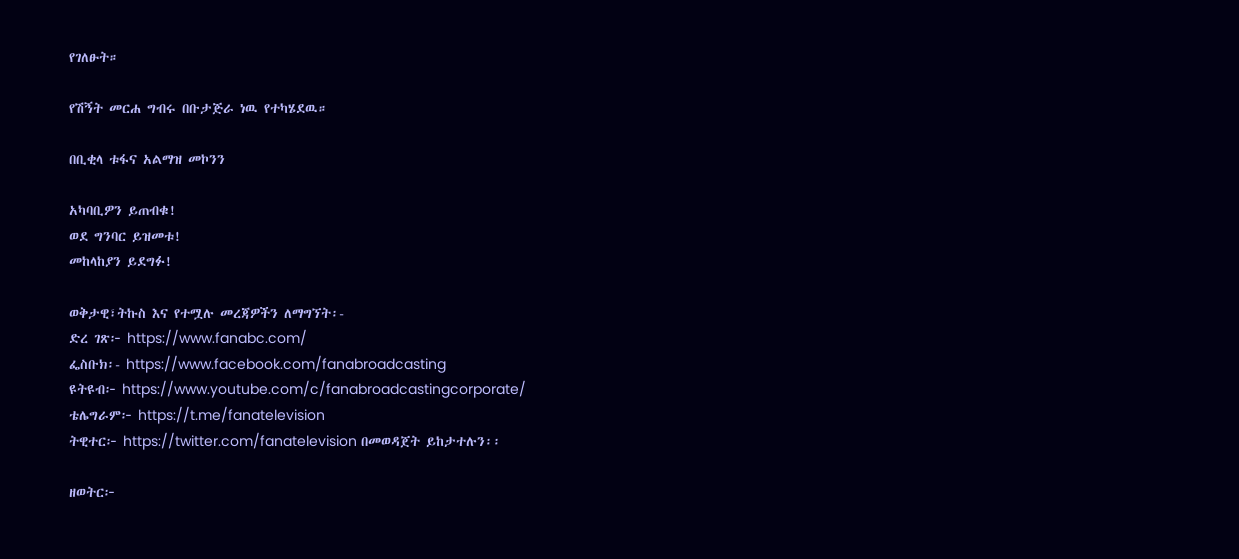የገለፁት።

የሽኝት መርሐ ግብሩ በቡታጅራ ነዉ የተካሄደዉ።

በቢቂላ ቱፋና አልማዝ መኮንን

አካባቢዎን ይጠብቁ!
ወደ ግንባር ይዝመቱ!
መከላከያን ይደግፉ!

ወቅታዊ፣ትኩስ እና የተሟሉ መረጃዎችን ለማግኘት፡-
ድረ ገጽ፦ https://www.fanabc.com/
ፌስቡክ፡- https://www.facebook.com/fanabroadcasting
ዩትዩብ፦ https://www.youtube.com/c/fanabroadcastingcorporate/
ቴሌግራም፦ https://t.me/fanatelevision
ትዊተር፦ https://twitter.com/fanatelevision በመወዳጀት ይከታተሉን፡፡

ዘወትር፦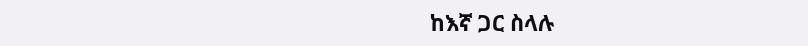ከእኛ ጋር ስላሉ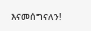እናመሰግናለን!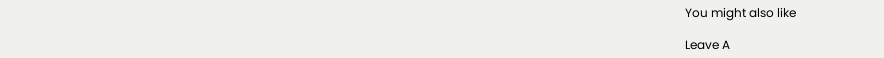You might also like

Leave A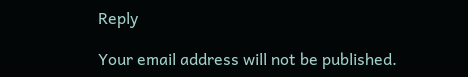Reply

Your email address will not be published.